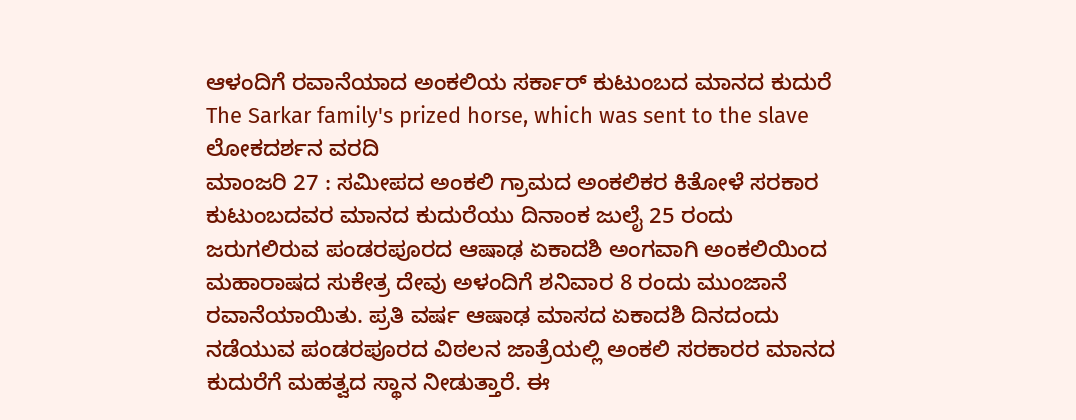ಆಳಂದಿಗೆ ರವಾನೆಯಾದ ಅಂಕಲಿಯ ಸರ್ಕಾರ್ ಕುಟುಂಬದ ಮಾನದ ಕುದುರೆ
The Sarkar family's prized horse, which was sent to the slave
ಲೋಕದರ್ಶನ ವರದಿ
ಮಾಂಜರಿ 27 : ಸಮೀಪದ ಅಂಕಲಿ ಗ್ರಾಮದ ಅಂಕಲಿಕರ ಕಿತೋಳೆ ಸರಕಾರ ಕುಟುಂಬದವರ ಮಾನದ ಕುದುರೆಯು ದಿನಾಂಕ ಜುಲೈ 25 ರಂದು ಜರುಗಲಿರುವ ಪಂಡರಪೂರದ ಆಷಾಢ ಏಕಾದಶಿ ಅಂಗವಾಗಿ ಅಂಕಲಿಯಿಂದ ಮಹಾರಾಷದ ಸುಕೇತ್ರ ದೇವು ಅಳಂದಿಗೆ ಶನಿವಾರ 8 ರಂದು ಮುಂಜಾನೆ ರವಾನೆಯಾಯಿತು. ಪ್ರತಿ ವರ್ಷ ಆಷಾಢ ಮಾಸದ ಏಕಾದಶಿ ದಿನದಂದು ನಡೆಯುವ ಪಂಡರಪೂರದ ವಿಠಲನ ಜಾತ್ರೆಯಲ್ಲಿ ಅಂಕಲಿ ಸರಕಾರರ ಮಾನದ ಕುದುರೆಗೆ ಮಹತ್ವದ ಸ್ಥಾನ ನೀಡುತ್ತಾರೆ. ಈ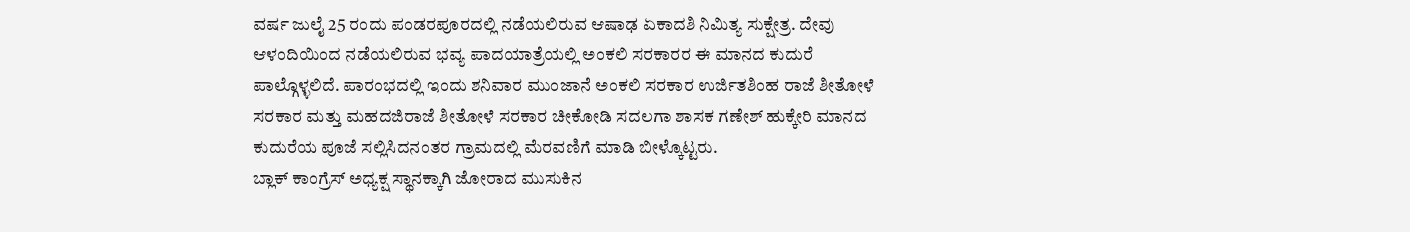ವರ್ಷ ಜುಲೈ 25 ರಂದು ಪಂಡರಪೂರದಲ್ಲಿ ನಡೆಯಲಿರುವ ಆಷಾಢ ಏಕಾದಶಿ ನಿಮಿತ್ಯ ಸುಕ್ಷೇತ್ರ. ದೇವು ಆಳಂದಿಯಿಂದ ನಡೆಯಲಿರುವ ಭವ್ಯ ಪಾದಯಾತ್ರೆಯಲ್ಲಿ ಅಂಕಲಿ ಸರಕಾರರ ಈ ಮಾನದ ಕುದುರೆ ಪಾಲ್ಗೊಳ್ಳಲಿದೆ. ಪಾರಂಭದಲ್ಲಿ ಇಂದು ಶನಿವಾರ ಮುಂಜಾನೆ ಅಂಕಲಿ ಸರಕಾರ ಉರ್ಜಿತಶಿಂಹ ರಾಜೆ ಶೀತೋಳೆ ಸರಕಾರ ಮತ್ತು ಮಹದಜಿರಾಜೆ ಶೀತೋಳೆ ಸರಕಾರ ಚೀಕೋಡಿ ಸದಲಗಾ ಶಾಸಕ ಗಣೇಶ್ ಹುಕ್ಕೇರಿ ಮಾನದ ಕುದುರೆಯ ಪೂಜೆ ಸಲ್ಲಿಸಿದನಂತರ ಗ್ರಾಮದಲ್ಲಿ ಮೆರವಣಿಗೆ ಮಾಡಿ ಬೀಳ್ಕೊಟ್ಟರು.
ಬ್ಲಾಕ್ ಕಾಂಗ್ರೆಸ್ ಅಧ್ಯಕ್ಷ ಸ್ಥಾನಕ್ಕಾಗಿ ಜೋರಾದ ಮುಸುಕಿನ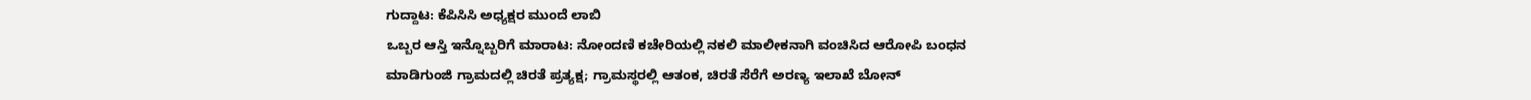ಗುದ್ದಾಟ: ಕೆಪಿಸಿಸಿ ಅಧ್ಯಕ್ಷರ ಮುಂದೆ ಲಾಬಿ
ಒಬ್ಬರ ಆಸ್ತಿ ಇನ್ನೊಬ್ಬರಿಗೆ ಮಾರಾಟ: ನೋಂದಣಿ ಕಚೇರಿಯಲ್ಲಿ ನಕಲಿ ಮಾಲೀಕನಾಗಿ ವಂಚಿಸಿದ ಆರೋಪಿ ಬಂಧನ
ಮಾಡಿಗುಂಜಿ ಗ್ರಾಮದಲ್ಲಿ ಚಿರತೆ ಪ್ರತ್ಯಕ್ಷ; ಗ್ರಾಮಸ್ಥರಲ್ಲಿ ಆತಂಕ, ಚಿರತೆ ಸೆರೆಗೆ ಅರಣ್ಯ ಇಲಾಖೆ ಬೋನ್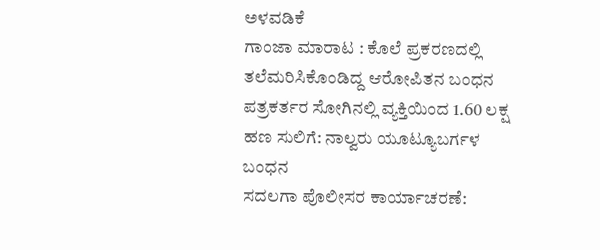ಅಳವಡಿಕೆ
ಗಾಂಜಾ ಮಾರಾಟ : ಕೊಲೆ ಪ್ರಕರಣದಲ್ಲಿ ತಲೆಮರಿಸಿಕೊಂಡಿದ್ದ ಆರೋಪಿತನ ಬಂಧನ
ಪತ್ರಕರ್ತರ ಸೋಗಿನಲ್ಲಿ ವ್ಯಕ್ತಿಯಿಂದ 1.60 ಲಕ್ಷ ಹಣ ಸುಲಿಗೆ: ನಾಲ್ವರು ಯೂಟ್ಯೂಬರ್ಗಳ ಬಂಧನ
ಸದಲಗಾ ಪೊಲೀಸರ ಕಾರ್ಯಾಚರಣೆ: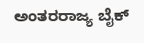ಅಂತರರಾಜ್ಯ ಬೈಕ್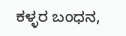ಕಳ್ಳರ ಬಂಧನ,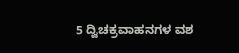5 ದ್ವಿಚಕ್ರವಾಹನಗಳ ವಶ